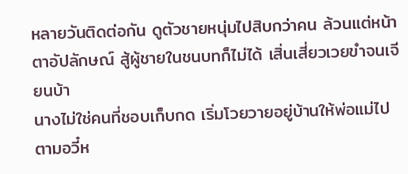หลายวันติดต่อกัน ดูตัวชายหนุ่มไปสิบกว่าคน ล้วนแต่หน้าตาอัปลักษณ์ สู้ผู้ชายในชนบทก็ไม่ได้ เสิ่นเสี่ยวเวยขำจนเจียนบ้า
นางไม่ใช่คนที่ชอบเก็บกด เริ่มโวยวายอยู่บ้านให้พ่อแม่ไปตามอวี๋ห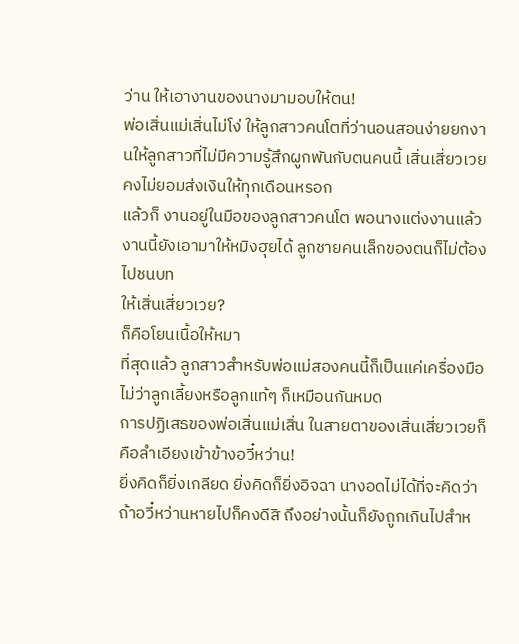ว่าน ให้เอางานของนางมามอบให้ตน!
พ่อเสิ่นแม่เสิ่นไม่โง่ ให้ลูกสาวคนโตที่ว่านอนสอนง่ายยกงานให้ลูกสาวที่ไม่มีความรู้สึกผูกพันกับตนคนนี้ เสิ่นเสี่ยวเวยคงไม่ยอมส่งเงินให้ทุกเดือนหรอก
แล้วก็ งานอยู่ในมือของลูกสาวคนโต พอนางแต่งงานแล้ว งานนี้ยังเอามาให้หมิงฮุยได้ ลูกชายคนเล็กของตนก็ไม่ต้องไปชนบท
ให้เสิ่นเสี่ยวเวย?
ก็คือโยนเนื้อให้หมา
ที่สุดแล้ว ลูกสาวสำหรับพ่อแม่สองคนนี้ก็เป็นแค่เครื่องมือ ไม่ว่าลูกเลี้ยงหรือลูกแท้ๆ ก็เหมือนกันหมด
การปฏิเสธของพ่อเสิ่นแม่เสิ่น ในสายตาของเสิ่นเสี่ยวเวยก็คือลำเอียงเข้าข้างอวี๋หว่าน!
ยิ่งคิดก็ยิ่งเกลียด ยิ่งคิดก็ยิ่งอิจฉา นางอดไม่ได้ที่จะคิดว่า ถ้าอวี๋หว่านหายไปก็คงดีสิ ถึงอย่างนั้นก็ยังถูกเกินไปสำห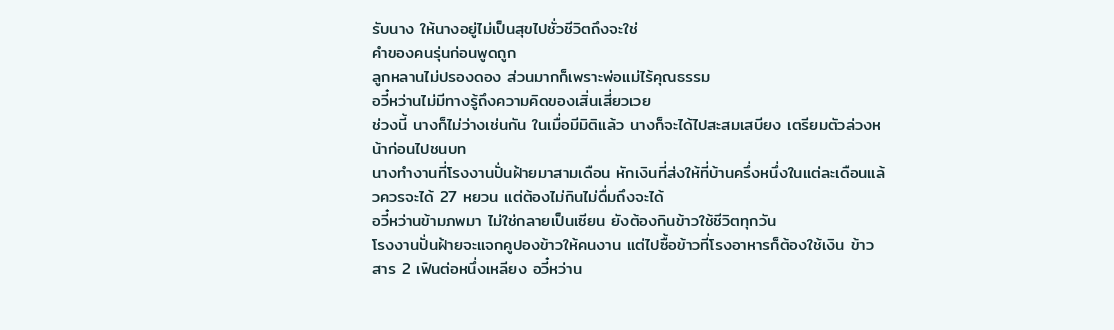รับนาง ให้นางอยู่ไม่เป็นสุขไปชั่วชีวิตถึงจะใช่
คำของคนรุ่นก่อนพูดถูก
ลูกหลานไม่ปรองดอง ส่วนมากก็เพราะพ่อแม่ไร้คุณธรรม
อวี๋หว่านไม่มีทางรู้ถึงความคิดของเสิ่นเสี่ยวเวย
ช่วงนี้ นางก็ไม่ว่างเช่นกัน ในเมื่อมีมิติแล้ว นางก็จะได้ไปสะสมเสบียง เตรียมตัวล่วงหน้าก่อนไปชนบท
นางทำงานที่โรงงานปั่นฝ้ายมาสามเดือน หักเงินที่ส่งให้ที่บ้านครึ่งหนึ่งในแต่ละเดือนแล้วควรจะได้ 27 หยวน แต่ต้องไม่กินไม่ดื่มถึงจะได้
อวี๋หว่านข้ามภพมา ไม่ใช่กลายเป็นเซียน ยังต้องกินข้าวใช้ชีวิตทุกวัน
โรงงานปั่นฝ้ายจะแจกคูปองข้าวให้คนงาน แต่ไปซื้อข้าวที่โรงอาหารก็ต้องใช้เงิน ข้าวสาร 2 เฟินต่อหนึ่งเหลียง อวี๋หว่าน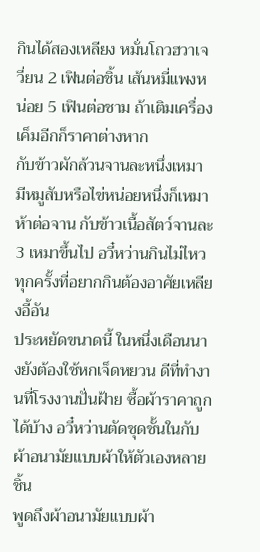กินได้สองเหลียง หมั่นโถวฮวาเจวี่ยน 2 เฟินต่อชิ้น เส้นหมี่แพงหน่อย 5 เฟินต่อชาม ถ้าเติมเครื่องเค็มอีกก็ราคาต่างหาก
กับข้าวผักล้วนจานละหนึ่งเหมา มีหมูสับหรือไข่หน่อยหนึ่งก็เหมาห้าต่อจาน กับข้าวเนื้อสัตว์จานละ 3 เหมาขึ้นไป อวี๋หว่านกินไม่ไหว ทุกครั้งที่อยากกินต้องอาศัยเหลียงอี้อัน
ประหยัดขนาดนี้ ในหนึ่งเดือนนางยังต้องใช้หกเจ็ดหยวน ดีที่ทำงานที่โรงงานปั่นฝ้าย ซื้อผ้าราคาถูกได้บ้าง อวี๋หว่านตัดชุดชั้นในกับผ้าอนามัยแบบผ้าให้ตัวเองหลายชิ้น
พูดถึงผ้าอนามัยแบบผ้า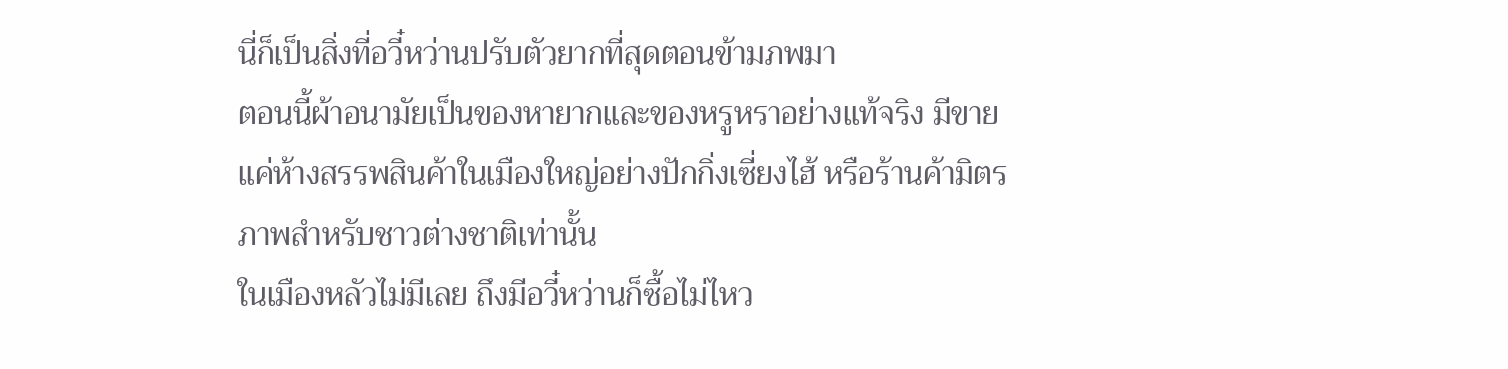นี่ก็เป็นสิ่งที่อวี๋หว่านปรับตัวยากที่สุดตอนข้ามภพมา
ตอนนี้ผ้าอนามัยเป็นของหายากและของหรูหราอย่างแท้จริง มีขายแค่ห้างสรรพสินค้าในเมืองใหญ่อย่างปักกิ่งเซี่ยงไฮ้ หรือร้านค้ามิตรภาพสำหรับชาวต่างชาติเท่านั้น
ในเมืองหลัวไม่มีเลย ถึงมีอวี๋หว่านก็ซื้อไม่ไหว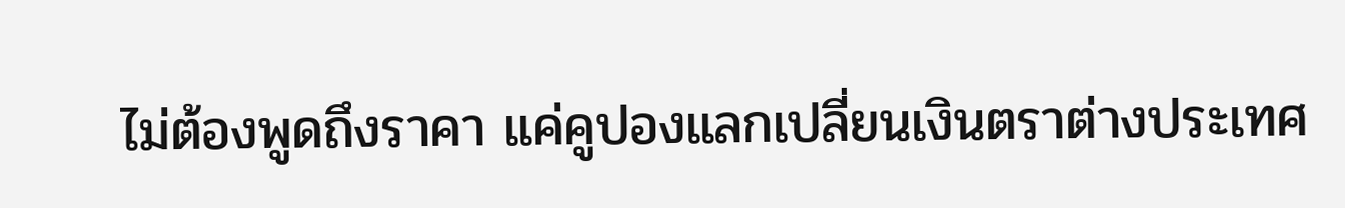ไม่ต้องพูดถึงราคา แค่คูปองแลกเปลี่ยนเงินตราต่างประเทศ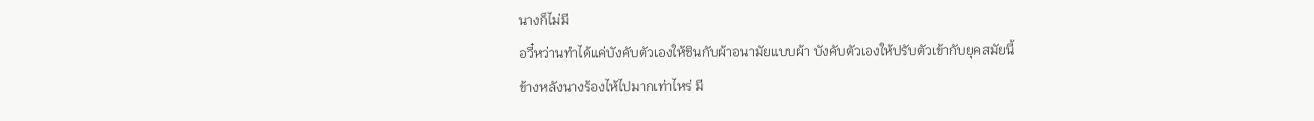นางก็ไม่มี
อวี๋หว่านทำได้แค่บังคับตัวเองให้ชินกับผ้าอนามัยแบบผ้า บังคับตัวเองให้ปรับตัวเข้ากับยุคสมัยนี้
ข้างหลังนางร้องไห้ไปมากเท่าไหร่ มี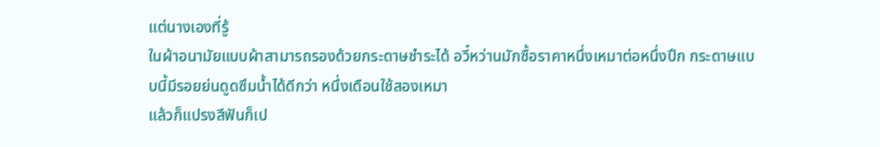แต่นางเองที่รู้
ในผ้าอนามัยแบบผ้าสามารถรองด้วยกระดาษชำระได้ อวี๋หว่านมักซื้อราคาหนึ่งเหมาต่อหนึ่งปึก กระดาษแบบนี้มีรอยย่นดูดซึมน้ำได้ดีกว่า หนึ่งเดือนใช้สองเหมา
แล้วก็แปรงสีฟันก็เป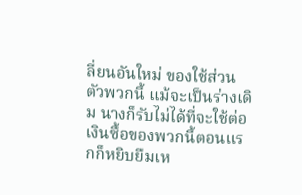ลี่ยนอันใหม่ ของใช้ส่วนตัวพวกนี้ แม้จะเป็นร่างเดิม นางก็รับไม่ได้ที่จะใช้ต่อ
เงินซื้อของพวกนี้ตอนแรกก็หยิบยืมเห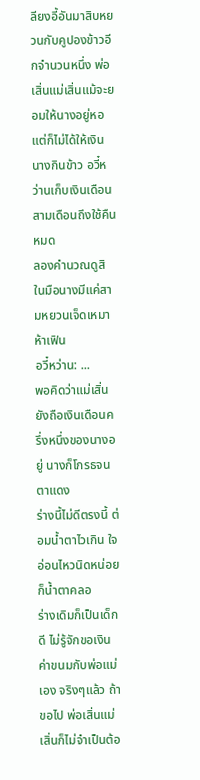ลียงอี้อันมาสิบหยวนกับคูปองข้าวอีกจำนวนหนึ่ง พ่อเสิ่นแม่เสิ่นแม้จะยอมให้นางอยู่หอ แต่ก็ไม่ได้ให้เงินนางกินข้าว อวี๋หว่านเก็บเงินเดือนสามเดือนถึงใช้คืนหมด
ลองคำนวณดูสิ ในมือนางมีแค่สามหยวนเจ็ดเหมาห้าเฟิน
อวี๋หว่าน: ...
พอคิดว่าแม่เสิ่นยังถือเงินเดือนครึ่งหนึ่งของนางอยู่ นางก็โกรธจนตาแดง
ร่างนี้ไม่ดีตรงนี้ ต่อมน้ำตาไวเกิน ใจอ่อนไหวนิดหน่อยก็น้ำตาคลอ
ร่างเดิมก็เป็นเด็กดี ไม่รู้จักขอเงินค่าขนมกับพ่อแม่เอง จริงๆแล้ว ถ้าขอไป พ่อเสิ่นแม่เสิ่นก็ไม่จำเป็นต้อ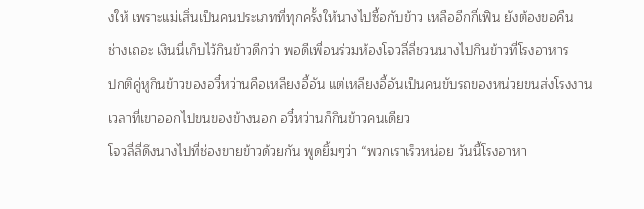งให้ เพราะแม่เสิ่นเป็นคนประเภทที่ทุกครั้งให้นางไปซื้อกับข้าว เหลืออีกกี่เฟิน ยังต้องขอคืน
ช่างเถอะ เงินนี่เก็บไว้กินข้าวดีกว่า พอดีเพื่อนร่วมห้องโจวลี่ลี่ชวนนางไปกินข้าวที่โรงอาหาร
ปกติคู่หูกินข้าวของอวี๋หว่านคือเหลียงอี้อัน แต่เหลียงอี้อันเป็นคนขับรถของหน่วยขนส่งโรงงาน เวลาที่เขาออกไปขนของข้างนอก อวี๋หว่านก็กินข้าวคนเดียว
โจวลี่ลี่ดึงนางไปที่ช่องขายข้าวด้วยกัน พูดยิ้มๆว่า “พวกเราเร็วหน่อย วันนี้โรงอาหา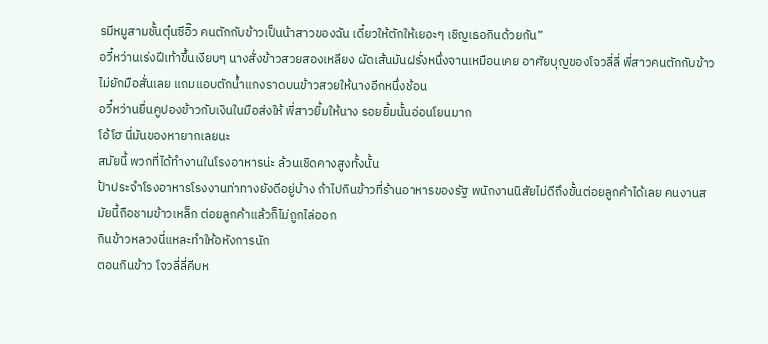รมีหมูสามชั้นตุ๋นซีอิ๊ว คนตักกับข้าวเป็นน้าสาวของฉัน เดี๋ยวให้ตักให้เยอะๆ เชิญเธอกินด้วยกัน”
อวี๋หว่านเร่งฝีเท้าขึ้นเงียบๆ นางสั่งข้าวสวยสองเหลียง ผัดเส้นมันฝรั่งหนึ่งจานเหมือนเคย อาศัยบุญของโจวลี่ลี่ พี่สาวคนตักกับข้าวไม่ยักมือสั่นเลย แถมแอบตักน้ำแกงราดบนข้าวสวยให้นางอีกหนึ่งช้อน
อวี๋หว่านยื่นคูปองข้าวกับเงินในมือส่งให้ พี่สาวยิ้มให้นาง รอยยิ้มนั้นอ่อนโยนมาก
โอ้โฮ นี่มันของหายากเลยนะ
สมัยนี้ พวกที่ได้ทำงานในโรงอาหารน่ะ ล้วนเชิดคางสูงทั้งนั้น
ป้าประจำโรงอาหารโรงงานท่าทางยังดีอยู่บ้าง ถ้าไปกินข้าวที่ร้านอาหารของรัฐ พนักงานนิสัยไม่ดีถึงขั้นต่อยลูกค้าได้เลย คนงานสมัยนี้ถือชามข้าวเหล็ก ต่อยลูกค้าแล้วก็ไม่ถูกไล่ออก
กินข้าวหลวงนี่แหละทำให้อหังการนัก
ตอนกินข้าว โจวลี่ลี่คีบห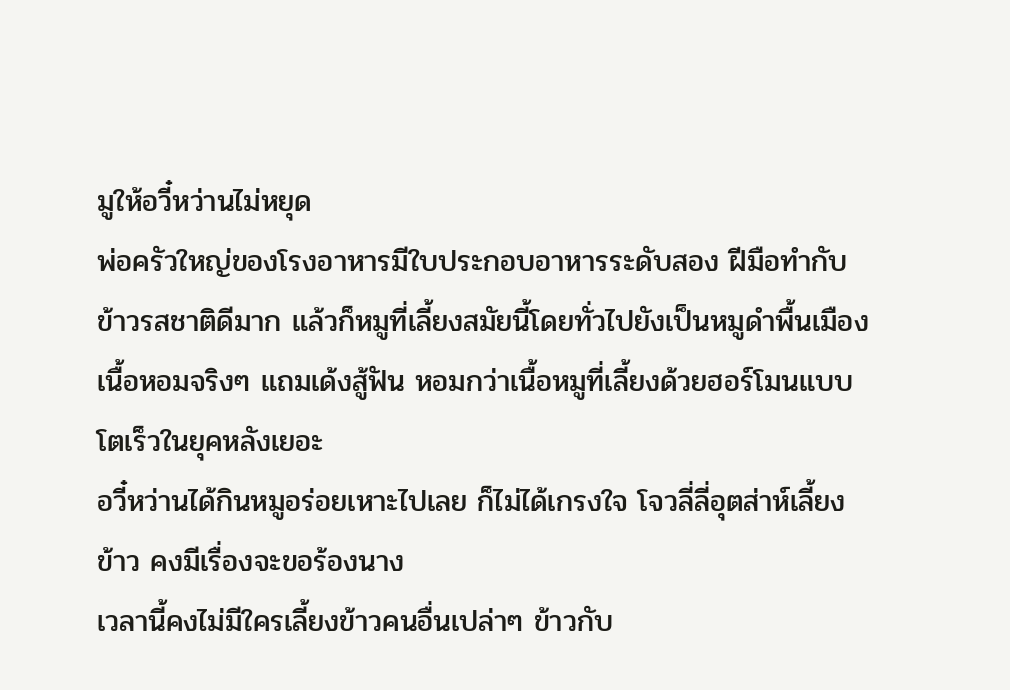มูให้อวี๋หว่านไม่หยุด
พ่อครัวใหญ่ของโรงอาหารมีใบประกอบอาหารระดับสอง ฝีมือทำกับข้าวรสชาติดีมาก แล้วก็หมูที่เลี้ยงสมัยนี้โดยทั่วไปยังเป็นหมูดำพื้นเมือง เนื้อหอมจริงๆ แถมเด้งสู้ฟัน หอมกว่าเนื้อหมูที่เลี้ยงด้วยฮอร์โมนแบบโตเร็วในยุคหลังเยอะ
อวี๋หว่านได้กินหมูอร่อยเหาะไปเลย ก็ไม่ได้เกรงใจ โจวลี่ลี่อุตส่าห์เลี้ยงข้าว คงมีเรื่องจะขอร้องนาง
เวลานี้คงไม่มีใครเลี้ยงข้าวคนอื่นเปล่าๆ ข้าวกับ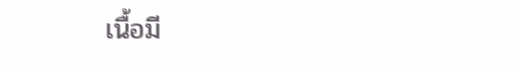เนื้อมี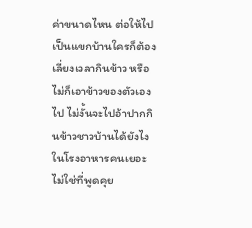ค่าขนาดไหน ต่อให้ไปเป็นแขกบ้านใครก็ต้องเลี่ยงเวลากินข้าว หรือไม่ก็เอาข้าวของตัวเองไป ไม่งั้นจะไปอ้าปากกินข้าวชาวบ้านได้ยังไง
ในโรงอาหารคนเยอะ ไม่ใช่ที่พูดคุย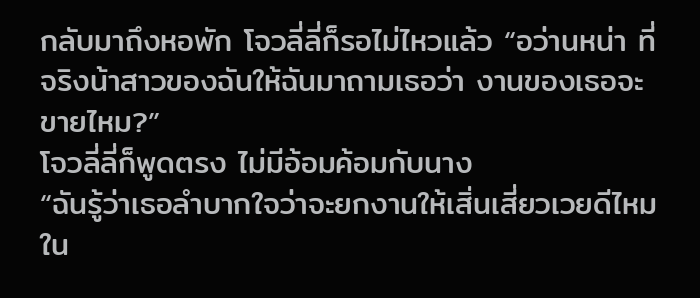กลับมาถึงหอพัก โจวลี่ลี่ก็รอไม่ไหวแล้ว “อว่านหน่า ที่จริงน้าสาวของฉันให้ฉันมาถามเธอว่า งานของเธอจะขายไหม?”
โจวลี่ลี่ก็พูดตรง ไม่มีอ้อมค้อมกับนาง
“ฉันรู้ว่าเธอลำบากใจว่าจะยกงานให้เสิ่นเสี่ยวเวยดีไหม ใน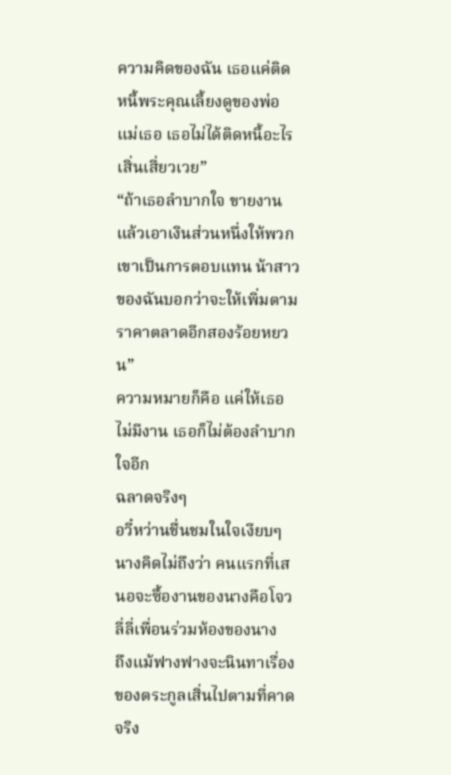ความคิดของฉัน เธอแค่ติดหนี้พระคุณเลี้ยงดูของพ่อแม่เธอ เธอไม่ได้ติดหนี้อะไรเสิ่นเสี่ยวเวย”
“ถ้าเธอลำบากใจ ขายงานแล้วเอาเงินส่วนหนึ่งให้พวกเขาเป็นการตอบแทน น้าสาวของฉันบอกว่าจะให้เพิ่มตามราคาตลาดอีกสองร้อยหยวน”
ความหมายก็คือ แค่ให้เธอไม่มีงาน เธอก็ไม่ต้องลำบากใจอีก
ฉลาดจริงๆ
อวี๋หว่านชื่นชมในใจเงียบๆ
นางคิดไม่ถึงว่า คนแรกที่เสนอจะซื้องานของนางคือโจวลี่ลี่เพื่อนร่วมห้องของนาง
ถึงแม้ฟางฟางจะนินทาเรื่องของตระกูลเสิ่นไปตามที่คาดจริง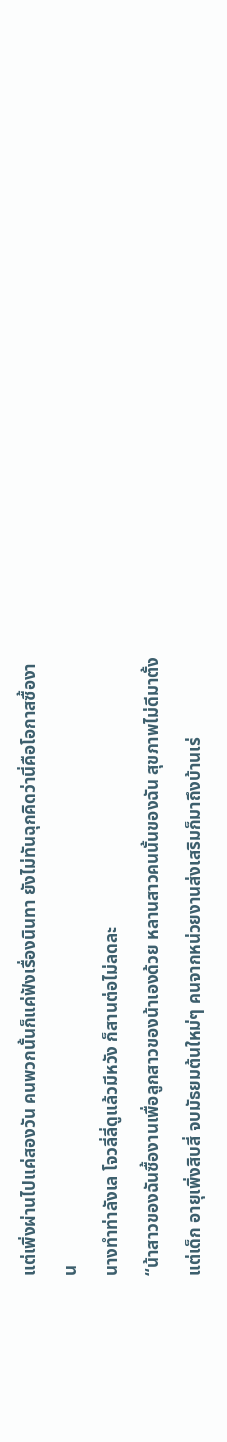แต่เพิ่งผ่านไปแค่สองวัน คนพวกนั้นก็แค่ฟังเรื่องนินทา ยังไม่ทันฉุกคิดว่านี่คือโอกาสซื้องาน
นางทำท่าลังเล โจวลี่ลี่ดูแล้วมีหวัง ก็สานต่อไม่ลดละ
“น้าสาวของฉันซื้องานเพื่อลูกสาวของน้าเองด้วย หลานสาวคนนั้นของฉัน สุขภาพไม่ดีมาตั้งแต่เด็ก อายุเพิ่งสิบสี่ จบมัธยมต้นใหม่ๆ คนจากหน่วยงานส่งเสริมก็มาถึงบ้านเร่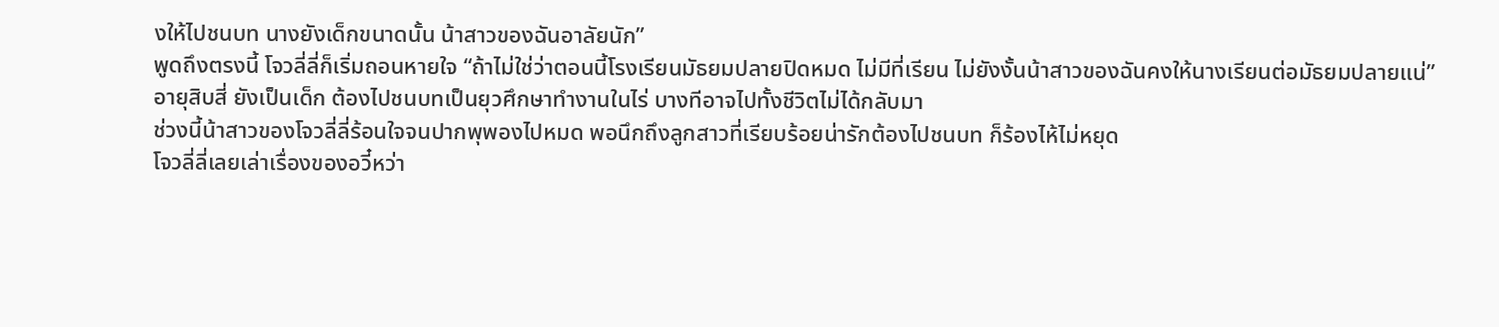งให้ไปชนบท นางยังเด็กขนาดนั้น น้าสาวของฉันอาลัยนัก”
พูดถึงตรงนี้ โจวลี่ลี่ก็เริ่มถอนหายใจ “ถ้าไม่ใช่ว่าตอนนี้โรงเรียนมัธยมปลายปิดหมด ไม่มีที่เรียน ไม่ยังงั้นน้าสาวของฉันคงให้นางเรียนต่อมัธยมปลายแน่”
อายุสิบสี่ ยังเป็นเด็ก ต้องไปชนบทเป็นยุวศึกษาทำงานในไร่ บางทีอาจไปทั้งชีวิตไม่ได้กลับมา
ช่วงนี้น้าสาวของโจวลี่ลี่ร้อนใจจนปากพุพองไปหมด พอนึกถึงลูกสาวที่เรียบร้อยน่ารักต้องไปชนบท ก็ร้องไห้ไม่หยุด
โจวลี่ลี่เลยเล่าเรื่องของอวี๋หว่า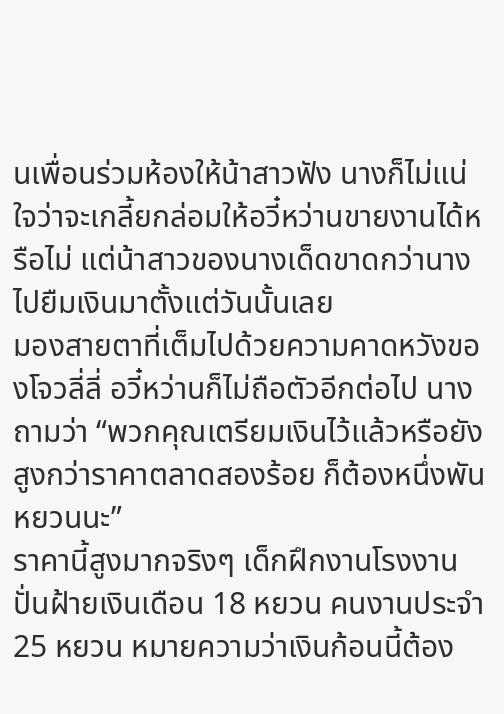นเพื่อนร่วมห้องให้น้าสาวฟัง นางก็ไม่แน่ใจว่าจะเกลี้ยกล่อมให้อวี๋หว่านขายงานได้หรือไม่ แต่น้าสาวของนางเด็ดขาดกว่านาง ไปยืมเงินมาตั้งแต่วันนั้นเลย
มองสายตาที่เต็มไปด้วยความคาดหวังของโจวลี่ลี่ อวี๋หว่านก็ไม่ถือตัวอีกต่อไป นางถามว่า “พวกคุณเตรียมเงินไว้แล้วหรือยัง สูงกว่าราคาตลาดสองร้อย ก็ต้องหนึ่งพันหยวนนะ”
ราคานี้สูงมากจริงๆ เด็กฝึกงานโรงงานปั่นฝ้ายเงินเดือน 18 หยวน คนงานประจำ 25 หยวน หมายความว่าเงินก้อนนี้ต้อง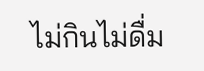ไม่กินไม่ดื่ม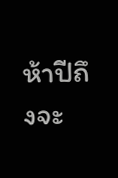ห้าปีถึงจะ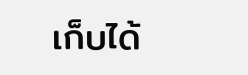เก็บได้